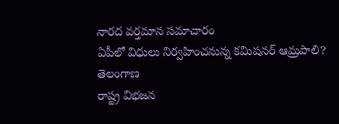నారద వర్తమాన సమాచారం
ఏపీలో విధులు నిర్వహించనున్న కమిషనర్ ఆమ్రపాలి?
తెలంగాణ
రాష్ట్ర విభజన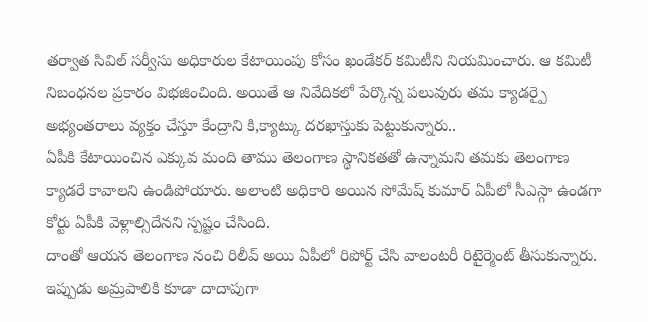తర్వాత సివిల్ సర్వీసు అధికారుల కేటాయింపు కోసం ఖండేకర్ కమిటీని నియమించారు. ఆ కమిటీ నిబంధనల ప్రకారం విభజించింది. అయితే ఆ నివేదికలో పేర్కొన్న పలువురు తమ క్యాడర్పై అభ్యంతరాలు వ్యక్తం చేస్తూ కేంద్రాని కి,క్యాట్కు దరఖాస్తుకు పెట్టుకున్నారు..
ఏపీకి కేటాయించిన ఎక్కువ మంది తాము తెలంగాణ స్థానికతతో ఉన్నామని తమకు తెలంగాణ క్యాడరే కావాలని ఉండిపోయారు. అలాంటి అధికారి అయిన సోమేష్ కుమార్ ఏపీలో సీఎస్గా ఉండగా కోర్టు ఏపీకి వెళ్లాల్సిదేనని స్పష్టం చేసింది.
దాంతో ఆయన తెలంగాణ నంచి రిలీవ్ అయి ఏపీలో రిపోర్ట్ చేసి వాలంటరీ రిటైర్మెంట్ తీసుకున్నారు. ఇప్పుడు అమ్రపాలికి కూడా దాదాపుగా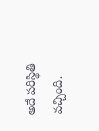అదే పరిస్థితి వచ్చింది.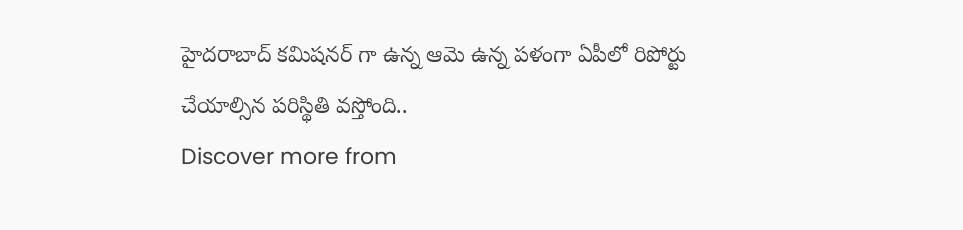హైదరాబాద్ కమిషనర్ గా ఉన్న ఆమె ఉన్న పళంగా ఏపీలో రిపోర్టు చేయాల్సిన పరిస్థితి వస్తోంది..
Discover more from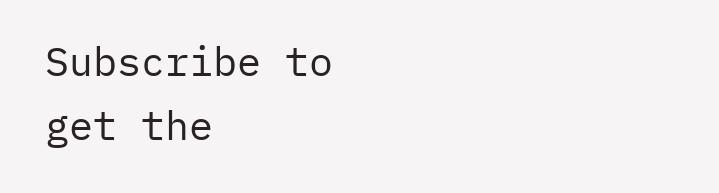Subscribe to get the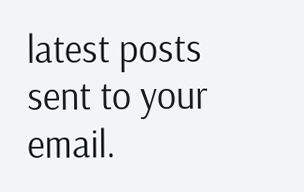latest posts sent to your email.